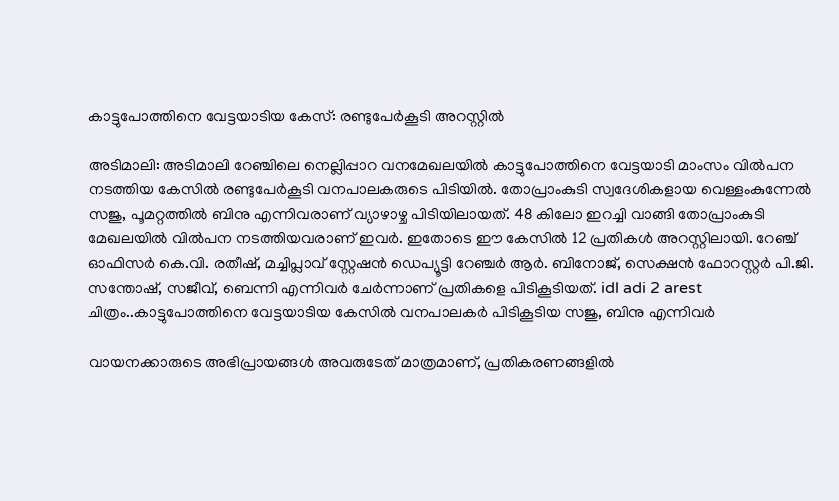കാട്ടുപോത്തിനെ വേട്ടയാടിയ കേസ്: രണ്ടുപേർകൂടി അറസ്റ്റിൽ

അടിമാലി: അടിമാലി റേഞ്ചിലെ നെല്ലിപ്പാറ വനമേഖലയിൽ കാട്ടുപോത്തിനെ വേട്ടയാടി മാംസം വിൽപന നടത്തിയ കേസിൽ രണ്ടുപേർകൂടി വനപാലകരുടെ പിടിയിൽ. തോപ്രാംകുടി സ്വദേശികളായ വെള്ളംകുന്നേൽ സജു, പൂമറ്റത്തിൽ ബിനു എന്നിവരാണ് വ്യാഴാഴ്ച പിടിയിലായത്. 48 കിലോ ഇറച്ചി വാങ്ങി തോപ്രാംകുടി മേഖലയിൽ വിൽപന നടത്തിയവരാണ് ഇവർ. ഇതോടെ ഈ കേസിൽ 12 പ്രതികൾ അറസ്റ്റിലായി. റേഞ്ച് ഓഫിസർ കെ.വി. രതീഷ്, മച്ചിപ്ലാവ് സ്റ്റേഷൻ ഡെപ്യൂട്ടി റേഞ്ചർ ആർ. ബിനോജ്, സെക്ഷൻ ഫോറസ്റ്റർ പി.ജി. സന്തോഷ്‌, സജീവ്, ബെന്നി എന്നിവർ ചേർന്നാണ് പ്രതികളെ പിടികൂടിയത്. idl adi 2 arest ചിത്രം..കാട്ടുപോത്തിനെ വേട്ടയാടിയ കേസിൽ വനപാലകർ പിടികൂടിയ സജു, ബിനു എന്നിവർ

വായനക്കാരുടെ അഭിപ്രായങ്ങള്‍ അവരുടേത് മാത്രമാണ്, പ്രതികരണങ്ങളിൽ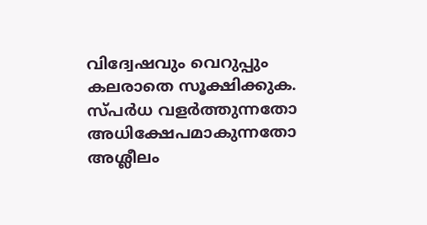വിദ്വേഷവും വെറുപ്പും കലരാതെ സൂക്ഷിക്കുക. സ്പർധ വളർത്തുന്നതോ അധിക്ഷേപമാകുന്നതോ അശ്ലീലം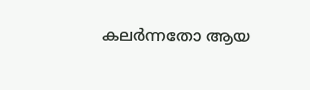കലർന്നതോ ആയ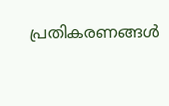പ്രതികരണങ്ങൾ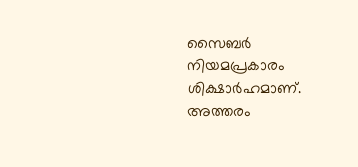സൈബർ നിയമപ്രകാരം ശിക്ഷാർഹമാണ്. അത്തരം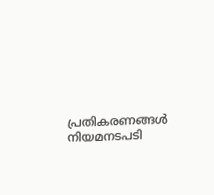പ്രതികരണങ്ങൾ നിയമനടപടി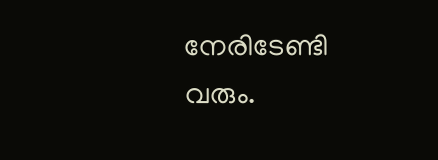നേരിടേണ്ടി വരും.